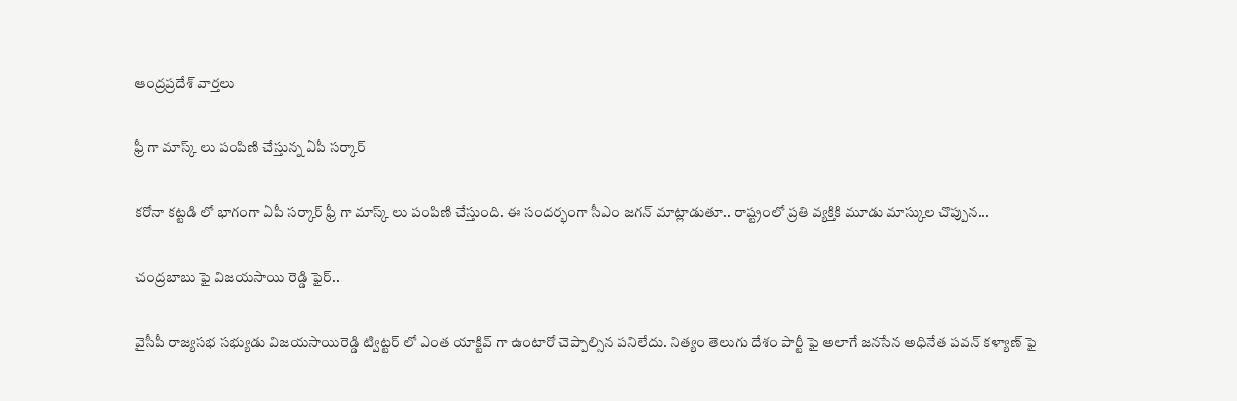ఆంద్రప్రదేశ్ వార్తలు

ఫ్రీ గా మాస్క్ లు పంపిణి చేస్తున్న ఏపీ సర్కార్

కరోనా కట్టడి లో భాగంగా ఏపీ సర్కార్ ఫ్రీ గా మాస్క్ లు పంపిణి చేస్తుంది. ఈ సందర్భంగా సీఎం జగన్ మాట్లాడుతూ.. రాష్ట్రంలో ప్రతి వ్యక్తికి మూడు మాస్కుల చొప్పున...

చంద్రబాబు ఫై విజయసాయి రెడ్డి ఫైర్..

వైసీపీ రాజ్యసభ సభ్యుడు విజయసాయిరెడ్డి ట్విట్టర్ లో ఎంత యాక్టివ్ గా ఉంటారో చెప్పాల్సిన పనిలేదు. నిత్యం తెలుగు దేశం పార్టీ ఫై అలాగే జనసేన అధినేత పవన్ కళ్యాణ్ ఫై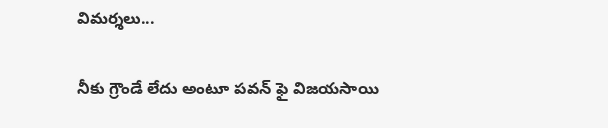విమర్శలు...

నీకు గ్రౌండే లేదు అంటూ పవన్ ఫై విజయసాయి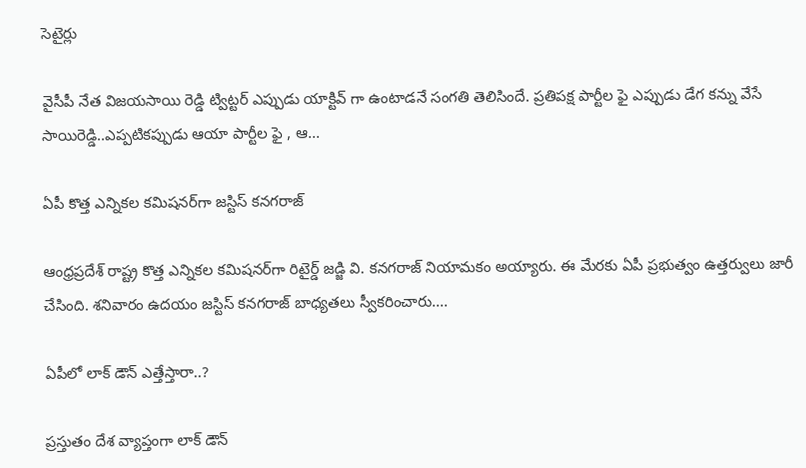సెటైర్లు

వైసీపీ నేత విజయసాయి రెడ్డి ట్విట్టర్ ఎప్పుడు యాక్టివ్ గా ఉంటాడనే సంగతి తెలిసిందే. ప్రతిపక్ష పార్టీల ఫై ఎప్పుడు డేగ కన్ను వేసే సాయిరెడ్డి..ఎప్పటికప్పుడు ఆయా పార్టీల ఫై , ఆ...

ఏపీ కొత్త ఎన్నికల కమిషనర్‌గా జస్టిస్‌ కనగరాజ్‌

ఆంధ్రప్రదేశ్ రాష్ట్ర కొత్త ఎన్నికల కమిషనర్‌గా రిటైర్డ్‌ జడ్జి వి. కనగరాజ్‌ నియామకం అయ్యారు. ఈ మేరకు ఏపీ ప్రభుత్వం ఉత్తర్వులు జారీ చేసింది. శనివారం ఉదయం జస్టిస్‌ కనగరాజ్‌ బాధ్యతలు స్వీకరించారు....

ఏపీలో లాక్ డౌన్ ఎత్తేస్తారా..?

ప్రస్తుతం దేశ వ్యాప్తంగా లాక్ డౌన్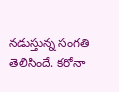నడుస్తున్న సంగతి తెలిసిందే. కరోనా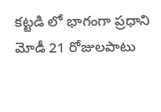కట్టడి లో భాగంగా ప్రధాని మోడీ 21 రోజులపాటు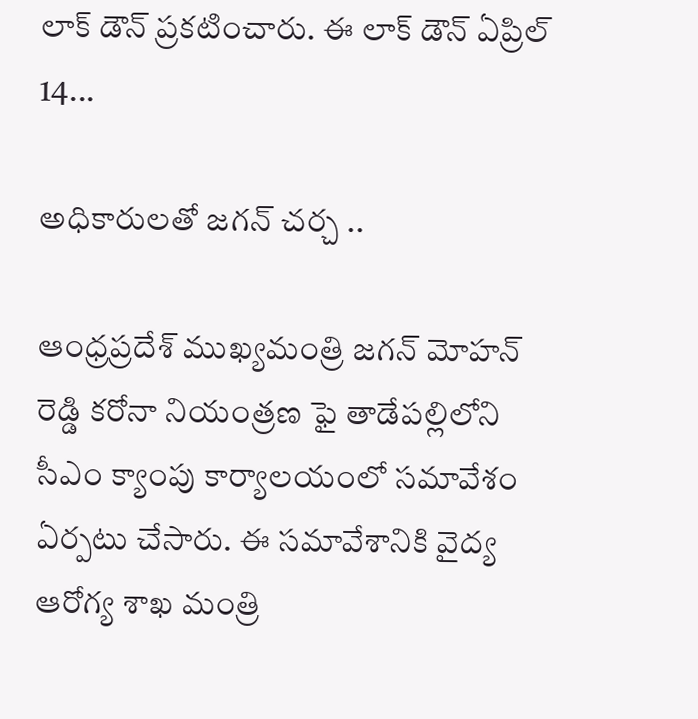లాక్ డౌన్ ప్రకటించారు. ఈ లాక్ డౌన్ ఏప్రిల్ 14...

అధికారులతో జగన్ చర్చ ..

ఆంధ్రప్రదేశ్ ముఖ్యమంత్రి జగన్ మోహన్ రెడ్డి కరోనా నియంత్రణ ఫై తాడేపల్లిలోని సీఎం క్యాంపు కార్యాలయంలో సమావేశం ఏర్పటు చేసారు. ఈ సమావేశానికి వైద్య ఆరోగ్య శాఖ మంత్రి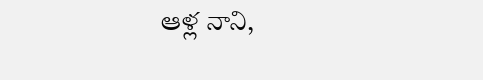ఆళ్ల నాని,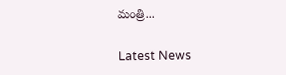మంత్రి...

Latest News